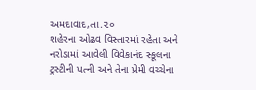અમદાવાદ,તા.૨૦
શહેરના ઓઢવ વિસ્તારમાં રહેતા અને નરોડામાં આવેલી વિવેકાનંદ સ્કૂલના ટ્રસ્ટીની પત્ની અને તેના પ્રેમી વચ્ચેના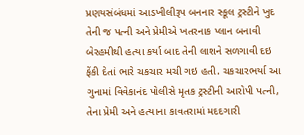પ્રણયસંબંધમાં આડખીલીરૂપ બનનાર સ્કૂલ ટ્રસ્ટીને ખુદ તેની જ પત્ની અને પ્રેમીએ ખતરનાક પ્લાન બનાવી બેરહમીથી હત્યા કર્યા બાદ તેની લાશને સળગાવી દઇ ફેંકી દેતાં ભારે ચકચાર મચી ગઇ હતી. ચકચારભર્યા આ ગુનામાં વિવેકાનંદ પોલીસે મૃતક ટ્રસ્ટીની આરોપી પત્ની, તેના પ્રેમી અને હત્યાના કાવતરામાં મદદગારી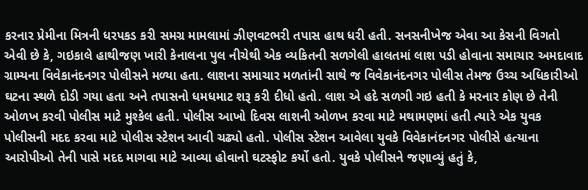કરનાર પ્રેમીના મિત્રની ધરપકડ કરી સમગ્ર મામલામાં ઝીણવટભરી તપાસ હાથ ધરી હતી. સનસનીખેજ એવા આ કેસની વિગતો એવી છે કે, ગઇકાલે હાથીજણ ખારી કેનાલના પુલ નીચેથી એક વ્યકિતની સળગેલી હાલતમાં લાશ પડી હોવાના સમાચાર અમદાવાદ ગ્રામ્યના વિવેકાનંદનગર પોલીસને મળ્યા હતા. લાશના સમાચાર મળતાંની સાથે જ વિવેકાનંદનગર પોલીસ તેમજ ઉચ્ચ અધિકારીઓ ઘટના સ્થળે દોડી ગયા હતા અને તપાસનો ધમધમાટ શરૂ કરી દીધો હતો. લાશ એ હદે સળગી ગઇ હતી કે મરનાર કોણ છે તેની ઓળખ કરવી પોલીસ માટે મુશ્કેલ હતી. પોલીસ આખો દિવસ લાશની ઓળખ કરવા માટે મથામણમાં હતી ત્યારે એક યુવક પોલીસની મદદ કરવા માટે પોલીસ સ્ટેશન આવી ચઢ્યો હતો. પોલીસ સ્ટેશન આવેલા યુવકે વિવેકાનંદનગર પોલીસે હત્યાના આરોપીઓ તેની પાસે મદદ માગવા માટે આવ્યા હોવાનો ઘટસ્ફોટ કર્યો હતો. યુવકે પોલીસને જણાવ્યું હતું કે,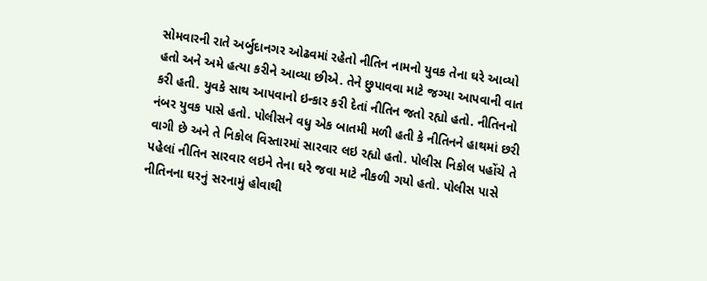સોમવારની રાતે અર્બુદાનગર ઓઢવમાં રહેતો નીતિન નામનો યુવક તેના ઘરે આવ્યો હતો અને અમે હત્યા કરીને આવ્યા છીએ. તેને છુપાવવા માટે જગ્યા આપવાની વાત કરી હતી. યુવકે સાથ આપવાનો ઇન્કાર કરી દેતાં નીતિન જતો રહ્યો હતો. નીતિનનો નંબર યુવક પાસે હતો. પોલીસને વધુ એક બાતમી મળી હતી કે નીતિનને હાથમાં છરી વાગી છે અને તે નિકોલ વિસ્તારમાં સારવાર લઇ રહ્યો હતો. પોલીસ નિકોલ પહોંચે તે પહેલાં નીતિન સારવાર લઇને તેના ઘરે જવા માટે નીકળી ગયો હતો. પોલીસ પાસે નીતિનના ઘરનું સરનામું હોવાથી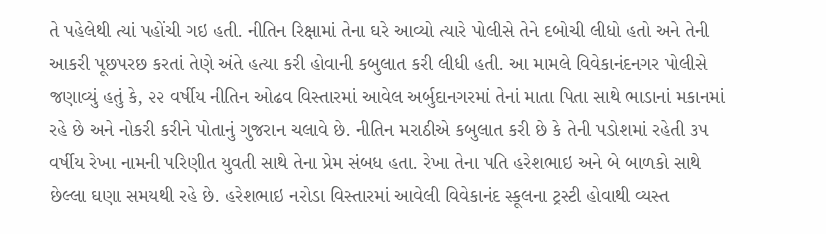તે પહેલેથી ત્યાં પહોંચી ગઇ હતી. નીતિન રિક્ષામાં તેના ઘરે આવ્યો ત્યારે પોલીસે તેને દબોચી લીધો હતો અને તેની આકરી પૂછપરછ કરતાં તેણે અંતે હત્યા કરી હોવાની કબુલાત કરી લીધી હતી. આ મામલે વિવેકાનંદનગર પોલીસે જણાવ્યું હતું કે, ૨૨ વર્ષીય નીતિન ઓઢવ વિસ્તારમાં આવેલ અર્બુદાનગરમાં તેનાં માતા પિતા સાથે ભાડાનાં મકાનમાં રહે છે અને નોકરી કરીને પોતાનું ગુજરાન ચલાવે છે. નીતિન મરાઠીએ કબુલાત કરી છે કે તેની પડોશમાં રહેતી ૩૫ વર્ષીય રેખા નામની પરિણીત યુવતી સાથે તેના પ્રેમ સંબધ હતા. રેખા તેના પતિ હરેશભાઇ અને બે બાળકો સાથે છેલ્લા ઘણા સમયથી રહે છે. હરેશભાઇ નરોડા વિસ્તારમાં આવેલી વિવેકાનંદ સ્કૂલના ટ્રસ્ટી હોવાથી વ્યસ્ત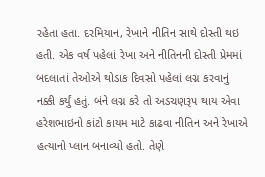રહેતા હતા. દરમિયાન, રેખાને નીતિન સાથે દોસ્તી થઇ હતી. એક વર્ષ પહેલાં રેખા અને નીતિનની દોસ્તી પ્રેમમાં બદલાતાં તેઓએ થોડાક દિવસો પહેલાં લગ્ન કરવાનું નક્કી કર્યું હતું. બંને લગ્ન કરે તો અડચણરૂપ થાય એવા હરેશભાઇનો કાંટો કાયમ માટે કાઢવા નીતિન અને રેખાએ હત્યાનો પ્લાન બનાવ્યો હતો. તેણે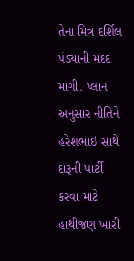તેના મિત્ર દર્શિલ પંડ્યાની મદદ માગી. પ્લાન અનુસાર નીતિને હરેશભાઇ સાથે દારૂની પાર્ટી કરવા માટે હાથીજણ ખારી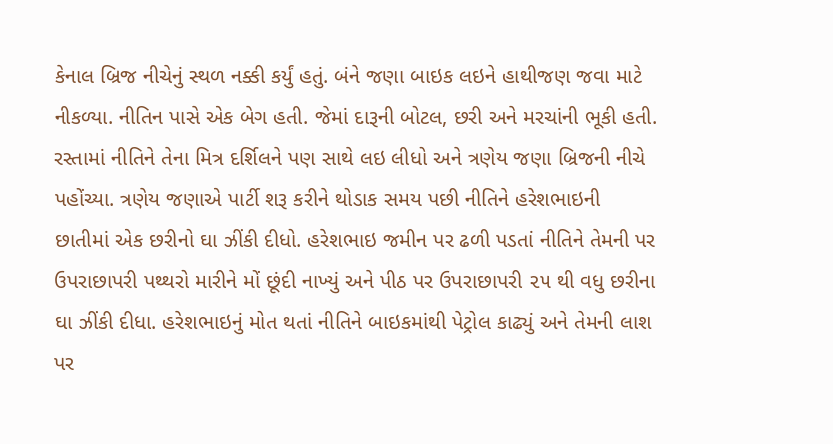કેનાલ બ્રિજ નીચેનું સ્થળ નક્કી કર્યું હતું. બંને જણા બાઇક લઇને હાથીજણ જવા માટે નીકળ્યા. નીતિન પાસે એક બેગ હતી. જેમાં દારૂની બોટલ, છરી અને મરચાંની ભૂકી હતી. રસ્તામાં નીતિને તેના મિત્ર દર્શિલને પણ સાથે લઇ લીધો અને ત્રણેય જણા બ્રિજની નીચે પહોંચ્યા. ત્રણેય જણાએ પાર્ટી શરૂ કરીને થોડાક સમય પછી નીતિને હરેશભાઇની છાતીમાં એક છરીનો ઘા ઝીંકી દીધો. હરેશભાઇ જમીન પર ઢળી પડતાં નીતિને તેમની પર ઉપરાછાપરી પથ્થરો મારીને મોં છૂંદી નાખ્યું અને પીઠ પર ઉપરાછાપરી ૨૫ થી વધુ છરીના ઘા ઝીંકી દીધા. હરેશભાઇનું મોત થતાં નીતિને બાઇકમાંથી પેટ્રોલ કાઢ્યું અને તેમની લાશ પર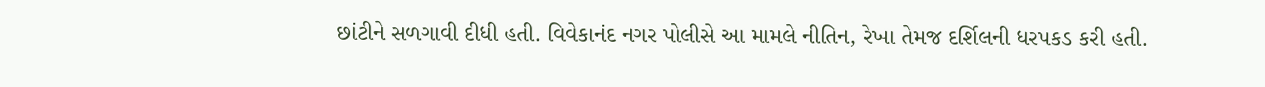છાંટીને સળગાવી દીધી હતી. વિવેકાનંદ નગર પોલીસે આ મામલે નીતિન, રેખા તેમજ દર્શિલની ધરપકડ કરી હતી.